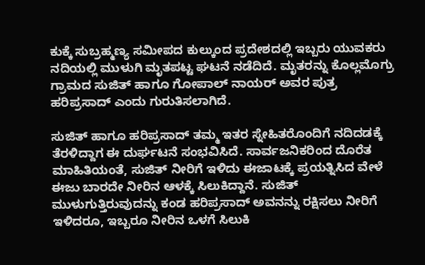ಕುಕ್ಕೆ ಸುಬ್ರಹ್ಮಣ್ಯ ಸಮೀಪದ ಕುಲ್ಕುಂದ ಪ್ರದೇಶದಲ್ಲಿ ಇಬ್ಬರು ಯುವಕರು ನದಿಯಲ್ಲಿ ಮುಳುಗಿ ಮೃತಪಟ್ಟ ಘಟನೆ ನಡೆದಿದೆ. ಮೃತರನ್ನು ಕೊಲ್ಲಮೊಗ್ರು ಗ್ರಾಮದ ಸುಜಿತ್ ಹಾಗೂ ಗೋಪಾಲ್ ನಾಯರ್ ಅವರ ಪುತ್ರ ಹರಿಪ್ರಸಾದ್ ಎಂದು ಗುರುತಿಸಲಾಗಿದೆ.

ಸುಜಿತ್ ಹಾಗೂ ಹರಿಪ್ರಸಾದ್ ತಮ್ಮ ಇತರ ಸ್ನೇಹಿತರೊಂದಿಗೆ ನದಿದಡಕ್ಕೆ ತೆರಳಿದ್ದಾಗ ಈ ದುರ್ಘಟನೆ ಸಂಭವಿಸಿದೆ. ಸಾರ್ವಜನಿಕರಿಂದ ದೊರೆತ ಮಾಹಿತಿಯಂತೆ, ಸುಜಿತ್ ನೀರಿಗೆ ಇಳಿದು ಈಜಾಟಕ್ಕೆ ಪ್ರಯತ್ನಿಸಿದ ವೇಳೆ ಈಜು ಬಾರದೇ ನೀರಿನ ಆಳಕ್ಕೆ ಸಿಲುಕಿದ್ದಾನೆ. ಸುಜಿತ್ ಮುಳುಗುತ್ತಿರುವುದನ್ನು ಕಂಡ ಹರಿಪ್ರಸಾದ್ ಅವನನ್ನು ರಕ್ಷಿಸಲು ನೀರಿಗೆ ಇಳಿದರೂ, ಇಬ್ಬರೂ ನೀರಿನ ಒಳಗೆ ಸಿಲುಕಿ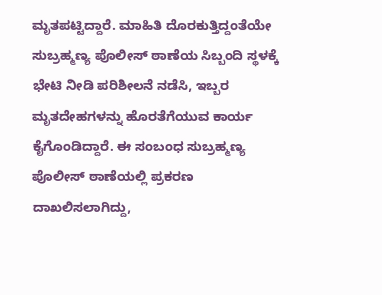ಮೃತಪಟ್ಟಿದ್ದಾರೆ. ಮಾಹಿತಿ ದೊರಕುತ್ತಿದ್ದಂತೆಯೇ ಸುಬ್ರಹ್ಮಣ್ಯ ಪೊಲೀಸ್ ಠಾಣೆಯ ಸಿಬ್ಬಂದಿ ಸ್ಥಳಕ್ಕೆ ಭೇಟಿ ನೀಡಿ ಪರಿಶೀಲನೆ ನಡೆಸಿ, ಇಬ್ಬರ ಮೃತದೇಹಗಳನ್ನು ಹೊರತೆಗೆಯುವ ಕಾರ್ಯ ಕೈಗೊಂಡಿದ್ದಾರೆ. ಈ ಸಂಬಂಧ ಸುಬ್ರಹ್ಮಣ್ಯ ಪೊಲೀಸ್ ಠಾಣೆಯಲ್ಲಿ ಪ್ರಕರಣ ದಾಖಲಿಸಲಾಗಿದ್ದು,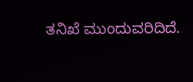ತನಿಖೆ ಮುಂದುವರಿದಿದೆ.